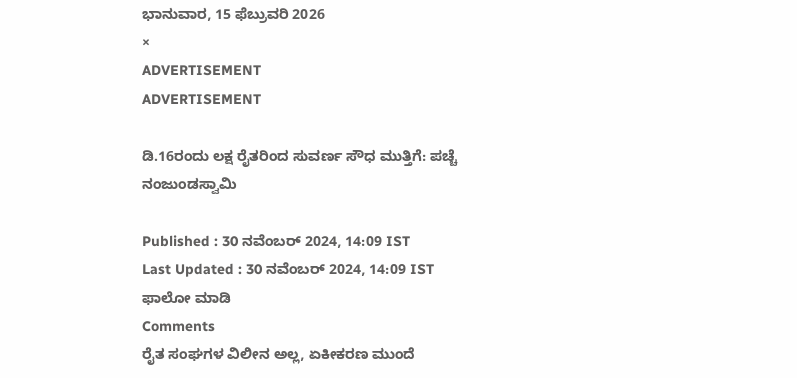ಭಾನುವಾರ, 15 ಫೆಬ್ರುವರಿ 2026
×
ADVERTISEMENT
ADVERTISEMENT

ಡಿ.16ರಂದು ಲಕ್ಷ ರೈತರಿಂದ ಸುವರ್ಣ ಸೌಧ ಮುತ್ತಿಗೆ: ಪಚ್ಚೆ ನಂಜುಂಡಸ್ವಾಮಿ

Published : 30 ನವೆಂಬರ್ 2024, 14:09 IST
Last Updated : 30 ನವೆಂಬರ್ 2024, 14:09 IST
ಫಾಲೋ ಮಾಡಿ
Comments
ರೈತ ಸಂಘಗಳ ವಿಲೀನ ಅಲ್ಲ, ಏಕೀಕರಣ ಮುಂದೆ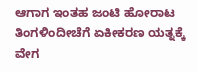ಆಗಾಗ ಇಂತಹ ಜಂಟಿ ಹೋರಾಟ ತಿಂಗಳಿಂದೀಚೆಗೆ ಏಕೀಕರಣ ಯತ್ನಕ್ಕೆ ವೇಗ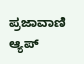ಪ್ರಜಾವಾಣಿ ಆ್ಯಪ್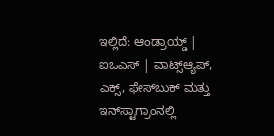ಇಲ್ಲಿದೆ: ಆಂಡ್ರಾಯ್ಡ್ | ಐಒಎಸ್ | ವಾಟ್ಸ್ಆ್ಯಪ್, ಎಕ್ಸ್, ಫೇಸ್‌ಬುಕ್ ಮತ್ತು ಇನ್‌ಸ್ಟಾಗ್ರಾಂನಲ್ಲಿ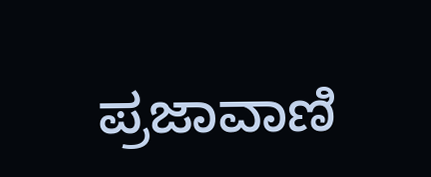ಪ್ರಜಾವಾಣಿ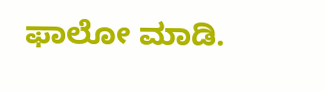ಫಾಲೋ ಮಾಡಿ.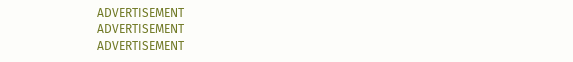ADVERTISEMENT
ADVERTISEMENT
ADVERTISEMENT